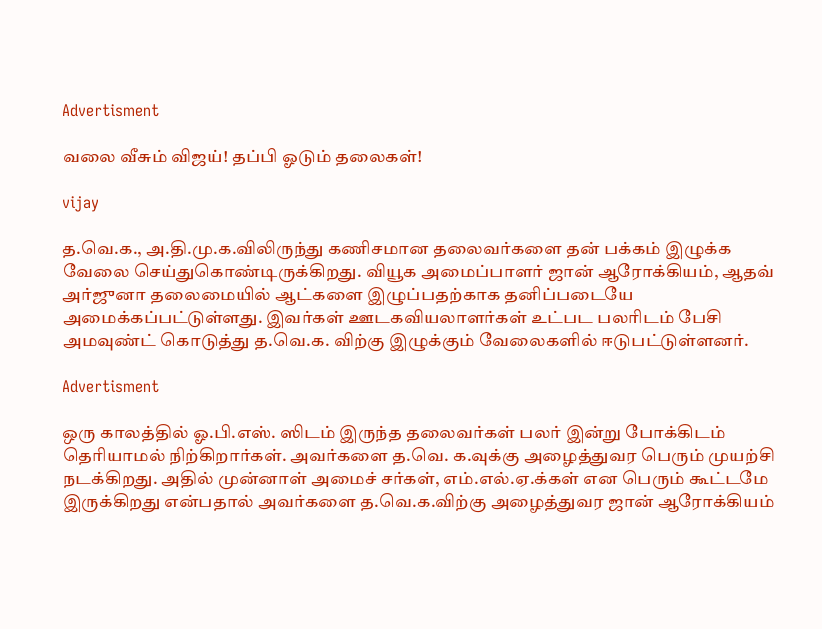Advertisment

வலை வீசும் விஜய்! தப்பி ஓடும் தலைகள்!

vijay

த.வெ.க., அ.தி.மு.க.விலிருந்து கணிசமான தலைவர்களை தன் பக்கம் இழுக்க வேலை செய்துகொண்டிருக்கிறது. வியூக அமைப்பாளர் ஜான் ஆரோக்கியம், ஆதவ் அர்ஜுனா தலைமையில் ஆட்களை இழுப்பதற்காக தனிப்படையே அமைக்கப்பட்டுள்ளது. இவர்கள் ஊடகவியலாளர்கள் உட்பட பலரிடம் பேசி அமவுண்ட் கொடுத்து த.வெ.க. விற்கு இழுக்கும் வேலைகளில் ஈடுபட்டுள்ளனர்.

Advertisment

ஒரு காலத்தில் ஓ.பி.எஸ். ஸிடம் இருந்த தலைவர்கள் பலர் இன்று போக்கிடம் தெரியாமல் நிற்கிறார்கள். அவர்களை த.வெ. க.வுக்கு அழைத்துவர பெரும் முயற்சி நடக்கிறது. அதில் முன்னாள் அமைச் சர்கள், எம்.எல்.ஏ.க்கள் என பெரும் கூட்டமே இருக்கிறது என்பதால் அவர்களை த.வெ.க.விற்கு அழைத்துவர ஜான் ஆரோக்கியம்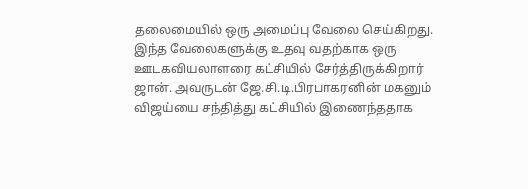தலைமையில் ஒரு அமைப்பு வேலை செய்கிறது. இந்த வேலைகளுக்கு உதவு வதற்காக ஒரு ஊடகவியலாளரை கட்சியில் சேர்த்திருக்கிறார் ஜான். அவருடன் ஜே.சி.டி.பிரபாகரனின் மகனும் விஜய்யை சந்தித்து கட்சியில் இணைந்ததாக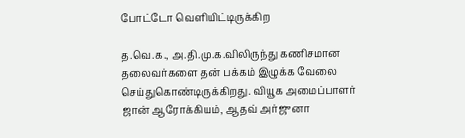போட்டோ வெளியிட்டிருக்கிற

த.வெ.க., அ.தி.மு.க.விலிருந்து கணிசமான தலைவர்களை தன் பக்கம் இழுக்க வேலை செய்துகொண்டிருக்கிறது. வியூக அமைப்பாளர் ஜான் ஆரோக்கியம், ஆதவ் அர்ஜுனா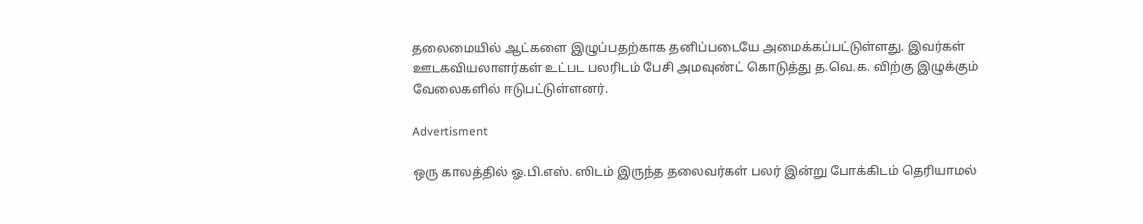தலைமையில் ஆட்களை இழுப்பதற்காக தனிப்படையே அமைக்கப்பட்டுள்ளது. இவர்கள் ஊடகவியலாளர்கள் உட்பட பலரிடம் பேசி அமவுண்ட் கொடுத்து த.வெ.க. விற்கு இழுக்கும் வேலைகளில் ஈடுபட்டுள்ளனர்.

Advertisment

ஒரு காலத்தில் ஓ.பி.எஸ். ஸிடம் இருந்த தலைவர்கள் பலர் இன்று போக்கிடம் தெரியாமல்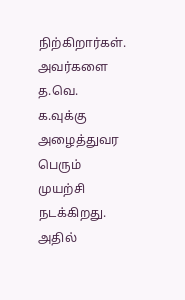நிற்கிறார்கள். அவர்களை த.வெ. க.வுக்கு அழைத்துவர பெரும் முயற்சி நடக்கிறது. அதில்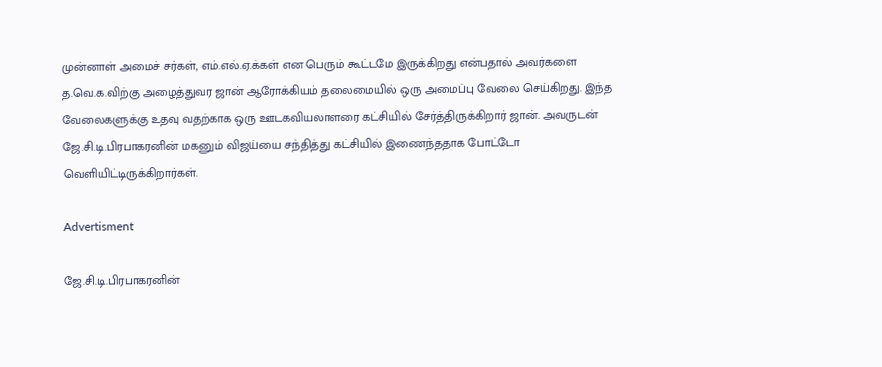முன்னாள் அமைச் சர்கள், எம்.எல்.ஏ.க்கள் என பெரும் கூட்டமே இருக்கிறது என்பதால் அவர்களை த.வெ.க.விற்கு அழைத்துவர ஜான் ஆரோக்கியம் தலைமையில் ஒரு அமைப்பு வேலை செய்கிறது. இந்த வேலைகளுக்கு உதவு வதற்காக ஒரு ஊடகவியலாளரை கட்சியில் சேர்த்திருக்கிறார் ஜான். அவருடன் ஜே.சி.டி.பிரபாகரனின் மகனும் விஜய்யை சந்தித்து கட்சியில் இணைந்ததாக போட்டோ வெளியிட்டிருக்கிறார்கள்.

Advertisment

ஜே.சி.டி.பிரபாகரனின்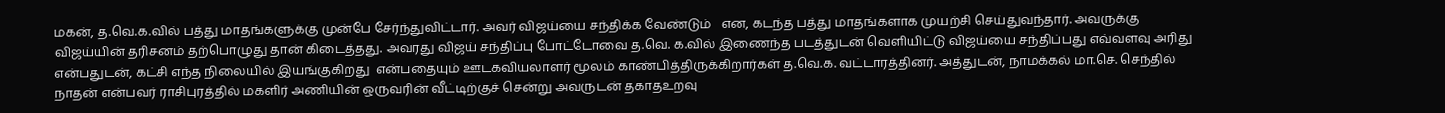மகன், த.வெ.க.வில் பத்து மாதங்களுக்கு முன்பே சேர்ந்துவிட்டார். அவர் விஜய்யை சந்திக்க வேண்டும்   என, கடந்த பத்து மாதங்களாக முயற்சி செய்துவந்தார். அவருக்கு விஜய்யின் தரிசனம் தற்பொழுது தான் கிடைத்தது. அவரது விஜய் சந்திப்பு போட்டோவை த.வெ. க.வில் இணைந்த படத்துடன் வெளியிட்டு விஜய்யை சந்திப்பது எவ்வளவு அரிது என்பதுடன், கட்சி எந்த நிலையில் இயங்குகிறது  என்பதையும் ஊடகவியலாளர் மூலம் காண்பித்திருக்கிறார்கள் த.வெ.க. வட்டாரத்தினர். அத்துடன், நாமக்கல் மா.செ. செந்தில் நாதன் என்பவர் ராசிபுரத்தில் மகளிர் அணியின் ஒருவரின் வீட்டிற்குச் சென்று அவருடன் தகாதஉறவு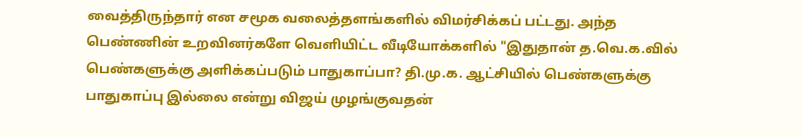வைத்திருந்தார் என சமூக வலைத்தளங்களில் விமர்சிக்கப் பட்டது. அந்த பெண்ணின் உறவினர்களே வெளியிட்ட வீடியோக்களில் "இதுதான் த.வெ.க.வில் பெண்களுக்கு அளிக்கப்படும் பாதுகாப்பா? தி.மு.க. ஆட்சியில் பெண்களுக்கு பாதுகாப்பு இல்லை என்று விஜய் முழங்குவதன்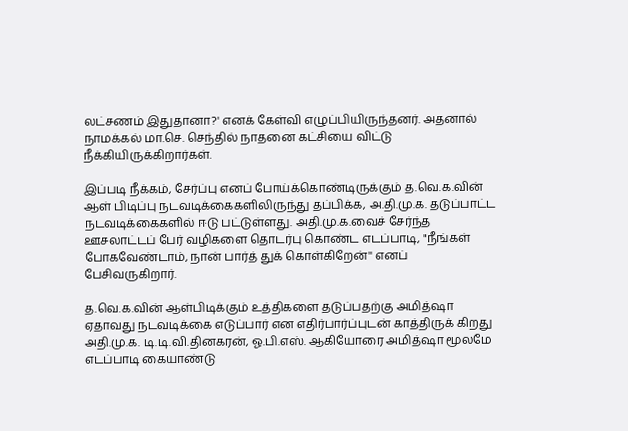லட்சணம் இதுதானா?' எனக் கேள்வி எழுப்பியிருந்தனர். அதனால் நாமக்கல் மா.செ. செந்தில் நாதனை கட்சியை விட்டு நீக்கியிருக்கிறார்கள்.

இப்படி நீக்கம், சேர்ப்பு எனப் போய்க்கொண்டிருக்கும் த.வெ.க.வின் ஆள் பிடிப்பு நடவடிக்கைகளிலிருந்து தப்பிக்க, அ.தி.மு.க. தடுப்பாட்ட நடவடிக்கைகளில் ஈடு பட்டுள்ளது. அதி.மு.க.வைச் சேர்ந்த ஊசலாட்டப் பேர் வழிகளை தொடர்பு கொண்ட எடப்பாடி, "நீங்கள் போகவேண்டாம், நான் பார்த் துக் கொள்கிறேன்'' எனப் பேசிவருகிறார்.

த.வெ.க.வின் ஆள்பிடிக்கும் உத்திகளை தடுப்பதற்கு அமித்ஷா ஏதாவது நடவடிக்கை எடுப்பார் என எதிர்பார்ப்புடன் காத்திருக் கிறது அதி.மு.க. டி.டி.வி.தினகரன், ஓ.பி.எஸ். ஆகியோரை அமித்ஷா மூலமே எடப்பாடி கையாண்டு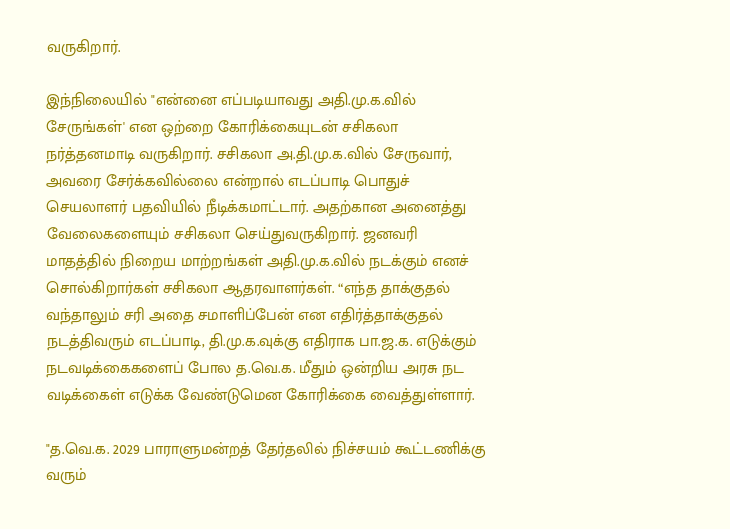வருகிறார்.

இந்நிலையில் "என்னை எப்படியாவது அதி.மு.க.வில் சேருங்கள்' என ஒற்றை கோரிக்கையுடன் சசிகலா நர்த்தனமாடி வருகிறார். சசிகலா அ.தி.மு.க.வில் சேருவார், அவரை சேர்க்கவில்லை என்றால் எடப்பாடி பொதுச் செயலாளர் பதவியில் நீடிக்கமாட்டார். அதற்கான அனைத்து வேலைகளையும் சசிகலா செய்துவருகிறார். ஜனவரி மாதத்தில் நிறைய மாற்றங்கள் அதி.மு.க.வில் நடக்கும் எனச் சொல்கிறார்கள் சசிகலா ஆதரவாளர்கள். “எந்த தாக்குதல் வந்தாலும் சரி அதை சமாளிப்பேன் என எதிர்த்தாக்குதல் நடத்திவரும் எடப்பாடி, தி.மு.க.வுக்கு எதிராக பா.ஜ.க. எடுக்கும் நடவடிக்கைகளைப் போல த.வெ.க. மீதும் ஒன்றிய அரசு நட வடிக்கைள் எடுக்க வேண்டுமென கோரிக்கை வைத்துள்ளார்.

"த.வெ.க. 2029 பாராளுமன்றத் தேர்தலில் நிச்சயம் கூட்டணிக்கு வரும்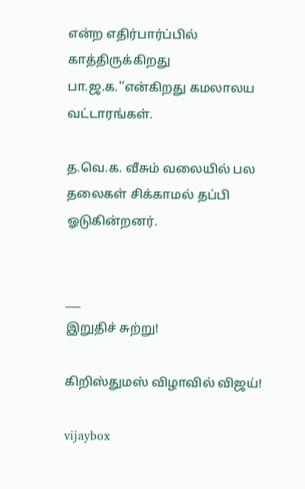என்ற எதிர்பார்ப்பில் காத்திருக்கிறது பா.ஜ.க.'’என்கிறது கமலாலய வட்டாரங்கள்.

த.வெ.க. வீசும் வலையில் பல தலைகள் சிக்காமல் தப்பி ஓடுகின்றனர்.


___
இறுதிச் சுற்று!

கிறிஸ்துமஸ் விழாவில் விஜய்!

vijaybox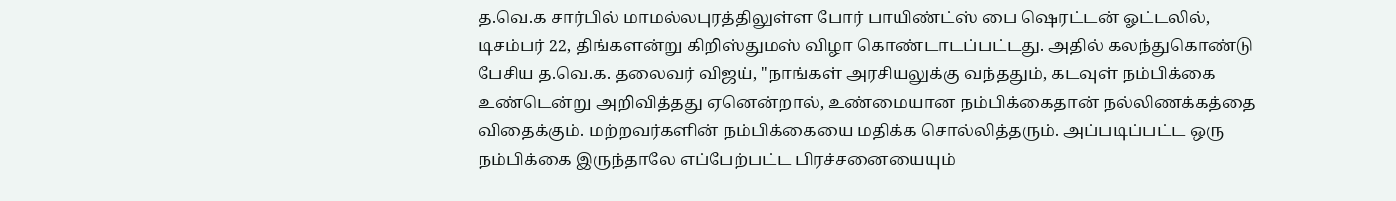த.வெ.க சார்பில் மாமல்லபுரத்திலுள்ள போர் பாயிண்ட்ஸ் பை ஷெரட்டன் ஓட்டலில், டிசம்பர் 22, திங்களன்று கிறிஸ்துமஸ் விழா கொண்டாடப்பட்டது. அதில் கலந்துகொண்டு பேசிய த.வெ.க. தலைவர் விஜய், "நாங்கள் அரசியலுக்கு வந்ததும், கடவுள் நம்பிக்கை உண்டென்று அறிவித்தது ஏனென்றால், உண்மையான நம்பிக்கைதான் நல்லிணக்கத்தை விதைக்கும். மற்றவர்களின் நம்பிக்கையை மதிக்க சொல்லித்தரும். அப்படிப்பட்ட ஒரு நம்பிக்கை இருந்தாலே எப்பேற்பட்ட பிரச்சனையையும்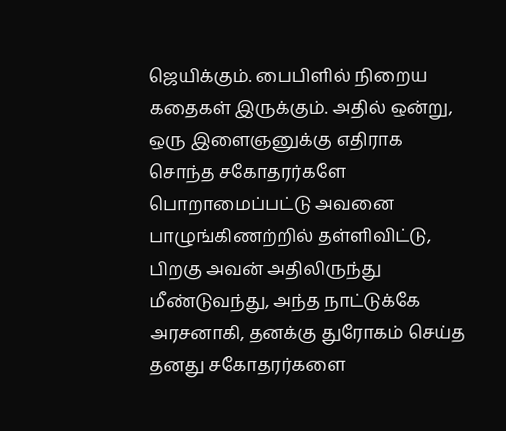ஜெயிக்கும். பைபிளில் நிறைய கதைகள் இருக்கும். அதில் ஒன்று, ஒரு இளைஞனுக்கு எதிராக சொந்த சகோதரர்களே பொறாமைப்பட்டு அவனை பாழுங்கிணற்றில் தள்ளிவிட்டு, பிறகு அவன் அதிலிருந்து மீண்டுவந்து, அந்த நாட்டுக்கே அரசனாகி, தனக்கு துரோகம் செய்த தனது சகோதரர்களை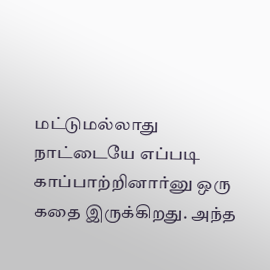மட்டுமல்லாது நாட்டையே எப்படி காப்பாற்றினார்னு ஒரு கதை இருக்கிறது. அந்த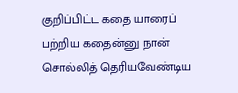குறிப்பிட்ட கதை யாரைப் பற்றிய கதைன்னு நான் சொல்லித் தெரியவேண்டிய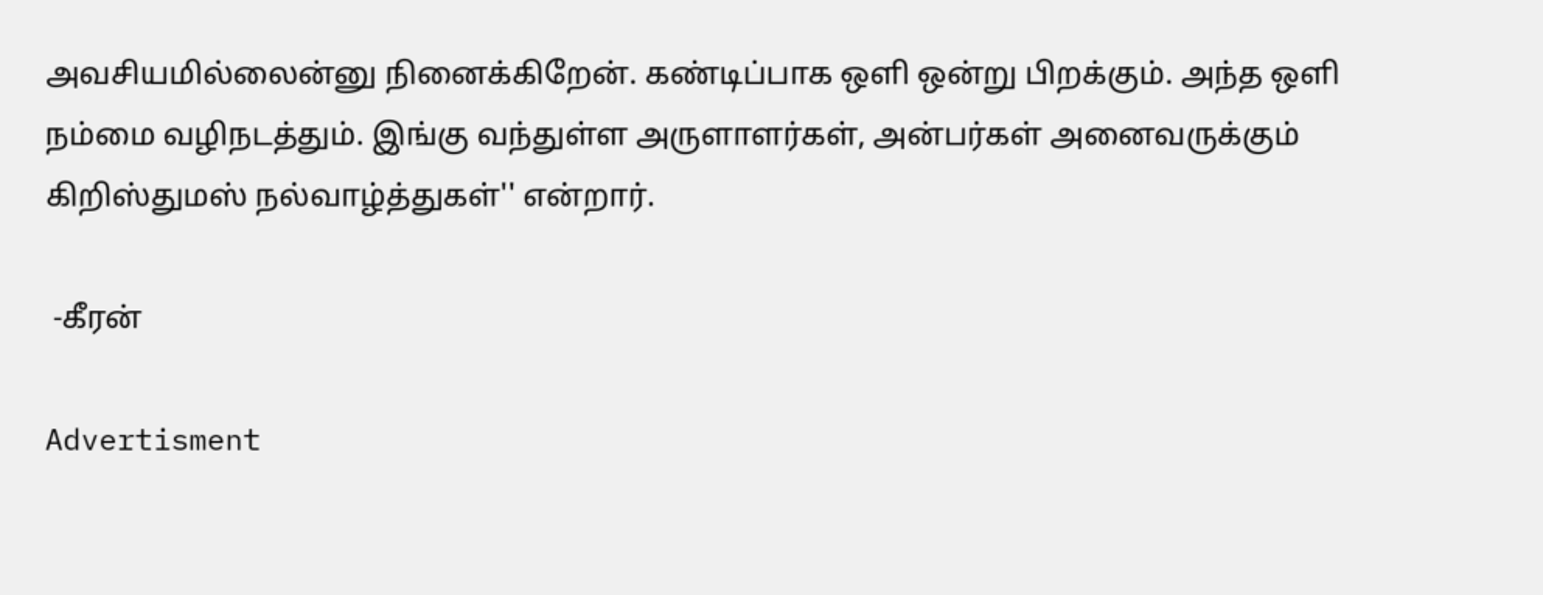அவசியமில்லைன்னு நினைக்கிறேன். கண்டிப்பாக ஒளி ஒன்று பிறக்கும். அந்த ஒளி நம்மை வழிநடத்தும். இங்கு வந்துள்ள அருளாளர்கள், அன்பர்கள் அனைவருக்கும் கிறிஸ்துமஸ் நல்வாழ்த்துகள்'' என்றார்.

 -கீரன்

Advertisment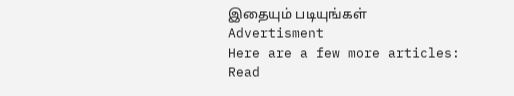இதையும் படியுங்கள்
Advertisment
Here are a few more articles:
Read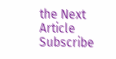the Next Article
Subscribe